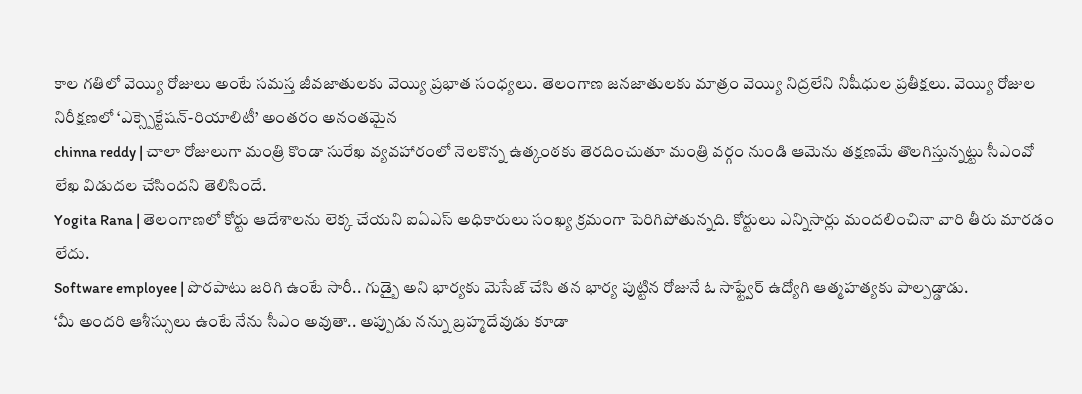కాల గతిలో వెయ్యి రోజులు అంటే సమస్త జీవజాతులకు వెయ్యి ప్రభాత సంధ్యలు. తెలంగాణ జనజాతులకు మాత్రం వెయ్యి నిద్రలేని నిషీధుల ప్రతీక్షలు. వెయ్యి రోజుల నిరీక్షణలో ‘ఎక్స్పెక్టేషన్-రియాలిటీ’ అంతరం అనంతమైన
chinna reddy | చాలా రోజులుగా మంత్రి కొండా సురేఖ వ్యవహారంలో నెలకొన్న ఉత్కంఠకు తెరదించుతూ మంత్రి వర్గం నుండి ఆమెను తక్షణమే తొలగిస్తున్నట్టు సీఎంవో లేఖ విడుదల చేసిందని తెలిసిందే.
Yogita Rana | తెలంగాణలో కోర్టు ఆదేశాలను లెక్క చేయని ఐఏఎస్ అధికారులు సంఖ్య క్రమంగా పెరిగిపోతున్నది. కోర్టులు ఎన్నిసార్లు మందలించినా వారి తీరు మారడం లేదు.
Software employee | పొరపాటు జరిగి ఉంటే సారీ.. గుడ్బై అని భార్యకు మెసేజ్ చేసి తన భార్య పుట్టిన రోజునే ఓ సాఫ్ట్వేర్ ఉద్యోగి ఆత్మహత్యకు పాల్పడ్డాడు.
‘మీ అందరి ఆశీస్సులు ఉంటే నేను సీఎం అవుతా.. అప్పుడు నన్ను బ్రహ్మదేవుడు కూడా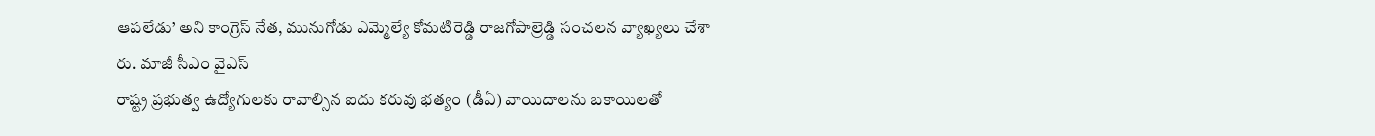ఆపలేడు’ అని కాంగ్రెస్ నేత, మునుగోడు ఎమ్మెల్యే కోమటిరెడ్డి రాజగోపాల్రెడ్డి సంచలన వ్యాఖ్యలు చేశా రు. మాజీ సీఎం వైఎస్
రాష్ట్ర ప్రభుత్వ ఉద్యోగులకు రావాల్సిన ఐదు కరువు భత్యం (డీఏ) వాయిదాలను బకాయిలతో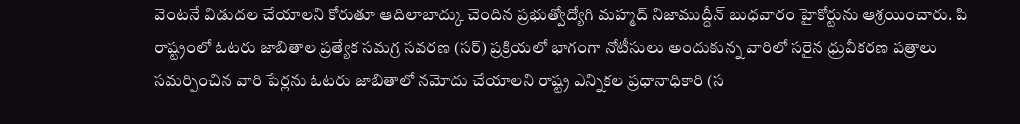వెంటనే విడుదల చేయాలని కోరుతూ ఆదిలాబాద్కు చెందిన ప్రభుత్వోద్యోగి మహ్మద్ నిజాముద్దీన్ బుధవారం హైకోర్టును ఆశ్రయించారు. పి
రాష్ట్రంలో ఓటరు జాబితాల ప్రత్యేక సమగ్ర సవరణ (సర్) ప్రక్రియలో భాగంగా నోటీసులు అందుకున్న వారిలో సరైన ధ్రువీకరణ పత్రాలు సమర్పించిన వారి పేర్లను ఓటరు జాబితాలో నమోదు చేయాలని రాష్ట్ర ఎన్నికల ప్రధానాధికారి (స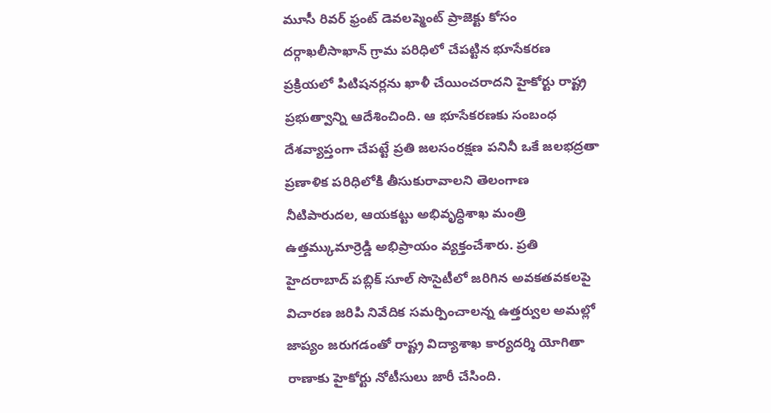మూసీ రివర్ ఫ్రంట్ డెవలప్మెంట్ ప్రాజెక్టు కోసం దర్గాఖలీసాఖాన్ గ్రామ పరిధిలో చేపట్టిన భూసేకరణ ప్రక్రియలో పిటిషనర్లను ఖాళీ చేయించరాదని హైకోర్టు రాష్ట్ర ప్రభుత్వాన్ని ఆదేశించింది. ఆ భూసేకరణకు సంబంధ
దేశవ్యాప్తంగా చేపట్టే ప్రతి జలసంరక్షణ పనినీ ఒకే జలభద్రతా ప్రణాళిక పరిధిలోకి తీసుకురావాలని తెలంగాణ నీటిపారుదల, ఆయకట్టు అభివృద్ధిశాఖ మంత్రి ఉత్తమ్కుమార్రెడ్డి అభిప్రాయం వ్యక్తంచేశారు. ప్రతి
హైదరాబాద్ పబ్లిక్ సూల్ సొసైటీలో జరిగిన అవకతవకలపై విచారణ జరిపి నివేదిక సమర్పించాలన్న ఉత్తర్వుల అమల్లో జాప్యం జరుగడంతో రాష్ట్ర విద్యాశాఖ కార్యదర్శి యోగితా రాణాకు హైకోర్టు నోటీసులు జారీ చేసింది.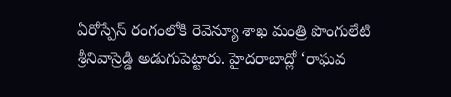ఏరోస్పేస్ రంగంలోకి రెవెన్యూ శాఖ మంత్రి పొంగులేటి శ్రీనివాస్రెడ్డి అడుగుపెట్టారు. హైదరాబాద్లో ‘రాఘవ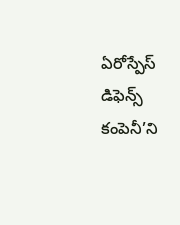ఏరోస్పేస్ డిఫెన్స్ కంపెనీ’ని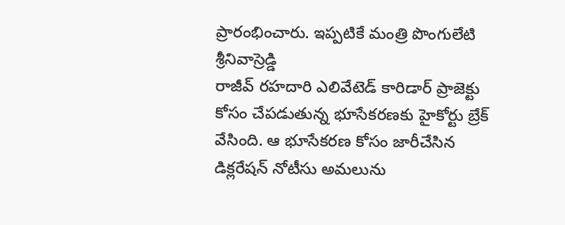ప్రారంభించారు. ఇప్పటికే మంత్రి పొంగులేటి శ్రీనివాస్రెడ్డి
రాజీవ్ రహదారి ఎలివేటెడ్ కారిడార్ ప్రాజెక్టు కోసం చేపడుతున్న భూసేకరణకు హైకోర్టు బ్రేక్ వేసింది. ఆ భూసేకరణ కోసం జారీచేసిన డిక్లరేషన్ నోటీసు అమలును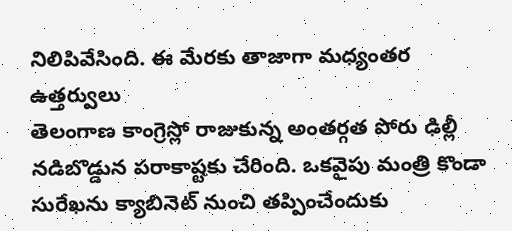నిలిపివేసింది. ఈ మేరకు తాజాగా మధ్యంతర ఉత్తర్వులు
తెలంగాణ కాంగ్రెస్లో రాజుకున్న అంతర్గత పోరు ఢిల్లీ నడిబొడ్డున పరాకాష్టకు చేరింది. ఒకవైపు మంత్రి కొండా సురేఖను క్యాబినెట్ నుంచి తప్పించేందుకు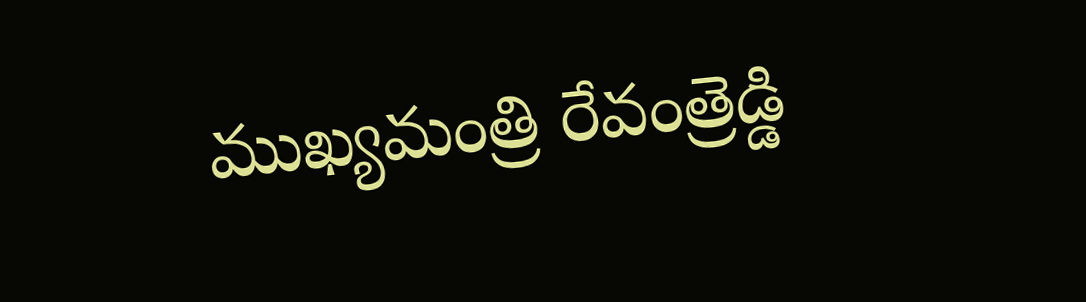ముఖ్యమంత్రి రేవంత్రెడ్డి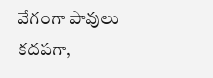వేగంగా పావులు కదపగా,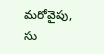మరోవైపు, సు